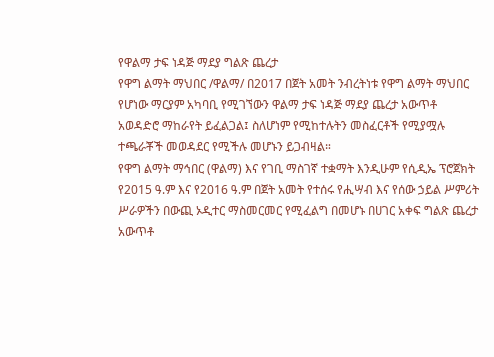የዋልማ ታፍ ነዳጅ ማደያ ግልጽ ጨረታ
የዋግ ልማት ማህበር /ዋልማ/ በ2017 በጀት አመት ንብረትነቱ የዋግ ልማት ማህበር የሆነው ማርያም አካባቢ የሚገኘውን ዋልማ ታፍ ነዳጅ ማደያ ጨረታ አውጥቶ አወዳድሮ ማከራየት ይፈልጋል፤ ስለሆነም የሚከተሉትን መስፈርቶች የሚያሟሉ ተጫራቾች መወዳደር የሚችሉ መሆኑን ይጋብዛል።
የዋግ ልማት ማኅበር (ዋልማ) እና የገቢ ማስገኛ ተቋማት እንዲሁም የሲዲኤ ፕሮጀክት የ2015 ዓ.ም እና የ2016 ዓ.ም በጀት አመት የተሰሩ የሒሣብ እና የሰው ኃይል ሥምሪት ሥራዎችን በውጪ ኦዲተር ማስመርመር የሚፈልግ በመሆኑ በሀገር አቀፍ ግልጽ ጨረታ አውጥቶ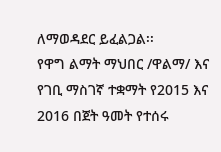ለማወዳደር ይፈልጋል፡፡
የዋግ ልማት ማህበር /ዋልማ/ እና የገቢ ማስገኛ ተቋማት የ2015 እና 2016 በጀት ዓመት የተሰሩ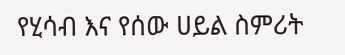የሂሳብ እና የሰው ሀይል ስምሪት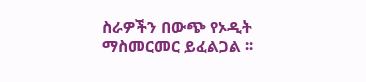ስራዎችን በውጭ የኦዲት ማስመርመር ይፈልጋል ፡፡